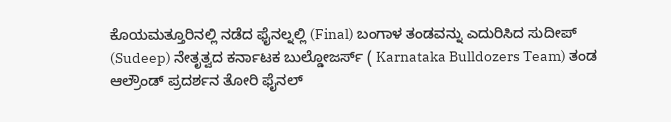ಕೊಯಮತ್ತೂರಿನಲ್ಲಿ ನಡೆದ ಫೈನಲ್ನಲ್ಲಿ (Final) ಬಂಗಾಳ ತಂಡವನ್ನು ಎದುರಿಸಿದ ಸುದೀಪ್ (Sudeep) ನೇತೃತ್ವದ ಕರ್ನಾಟಕ ಬುಲ್ಡೋಜರ್ಸ್ ( Karnataka Bulldozers Team) ತಂಡ ಆಲ್ರೌಂಡ್ ಪ್ರದರ್ಶನ ತೋರಿ ಫೈನಲ್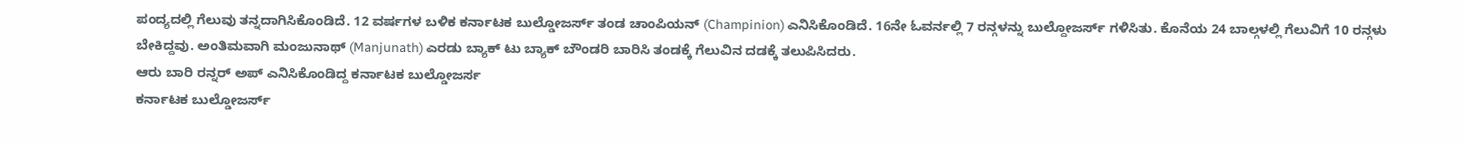ಪಂದ್ಯದಲ್ಲಿ ಗೆಲುವು ತನ್ನದಾಗಿಸಿಕೊಂಡಿದೆ. 12 ವರ್ಷಗಳ ಬಳಿಕ ಕರ್ನಾಟಕ ಬುಲ್ಡೋಜರ್ಸ್ ತಂಡ ಚಾಂಪಿಯನ್ (Champinion) ಎನಿಸಿಕೊಂಡಿದೆ. 16ನೇ ಓವರ್ನಲ್ಲಿ 7 ರನ್ಗಳನ್ನು ಬುಲ್ದೋಜರ್ಸ್ ಗಳಿಸಿತು. ಕೊನೆಯ 24 ಬಾಲ್ಗಳಲ್ಲಿ ಗೆಲುವಿಗೆ 10 ರನ್ಗಳು ಬೇಕಿದ್ದವು. ಅಂತಿಮವಾಗಿ ಮಂಜುನಾಥ್ (Manjunath) ಎರಡು ಬ್ಯಾಕ್ ಟು ಬ್ಯಾಕ್ ಬೌಂಡರಿ ಬಾರಿಸಿ ತಂಡಕ್ಕೆ ಗೆಲುವಿನ ದಡಕ್ಕೆ ತಲುಪಿಸಿದರು.
ಆರು ಬಾರಿ ರನ್ನರ್ ಅಪ್ ಎನಿಸಿಕೊಂಡಿದ್ದ ಕರ್ನಾಟಕ ಬುಲ್ಡೋಜರ್ಸ
ಕರ್ನಾಟಕ ಬುಲ್ಡೋಜರ್ಸ್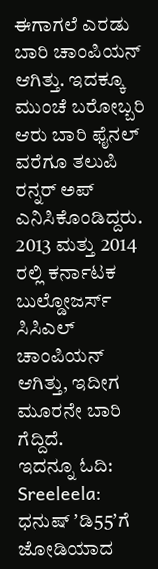ಈಗಾಗಲೆ ಎರಡು ಬಾರಿ ಚಾಂಪಿಯನ್ ಆಗಿತ್ತು. ಇದಕ್ಕೂ ಮುಂಚೆ ಬರೋಬ್ಬರಿ ಆರು ಬಾರಿ ಫೈನಲ್ ವರೆಗೂ ತಲುಪಿ ರನ್ನರ್ ಅಪ್ ಎನಿಸಿಕೊಂಡಿದ್ದರು. 2013 ಮತ್ತು 2014 ರಲ್ಲಿ ಕರ್ನಾಟಕ ಬುಲ್ಡೋಜರ್ಸ್ ಸಿಸಿಎಲ್ ಚಾಂಪಿಯನ್ ಆಗಿತ್ತು, ಇದೀಗ ಮೂರನೇ ಬಾರಿ ಗೆದ್ದಿದೆ.
ಇದನ್ನೂ ಓದಿ: Sreeleela: ಧನುಷ್ ʼಡಿ55ʼಗೆ ಜೋಡಿಯಾದ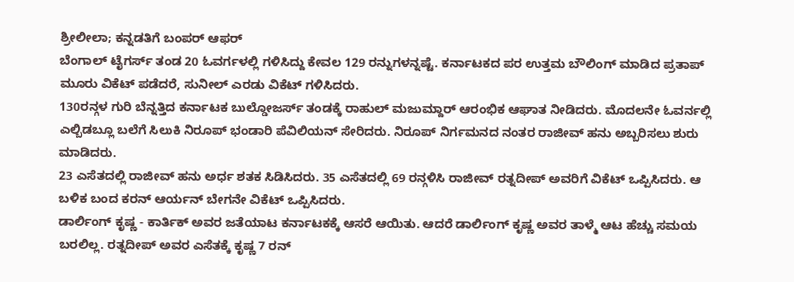ಶ್ರೀಲೀಲಾ; ಕನ್ನಡತಿಗೆ ಬಂಪರ್ ಆಫರ್
ಬೆಂಗಾಲ್ ಟೈಗರ್ಸ್ ತಂಡ 20 ಓವರ್ಗಳಲ್ಲಿ ಗಳಿಸಿದ್ದು ಕೇವಲ 129 ರನ್ನುಗಳನ್ನಷ್ಟೆ. ಕರ್ನಾಟಕದ ಪರ ಉತ್ತಮ ಬೌಲಿಂಗ್ ಮಾಡಿದ ಪ್ರತಾಪ್ ಮೂರು ವಿಕೆಟ್ ಪಡೆದರೆ, ಸುನೀಲ್ ಎರಡು ವಿಕೆಟ್ ಗಳಿಸಿದರು.
130ರನ್ಗಳ ಗುರಿ ಬೆನ್ನತ್ತಿದ ಕರ್ನಾಟಕ ಬುಲ್ಡೋಜರ್ಸ್ ತಂಡಕ್ಕೆ ರಾಹುಲ್ ಮಜುಮ್ದಾರ್ ಆರಂಭಿಕ ಆಘಾತ ನೀಡಿದರು. ಮೊದಲನೇ ಓವರ್ನಲ್ಲಿ ಎಲ್ಬಿಡಬ್ಲೂ ಬಲೆಗೆ ಸಿಲುಕಿ ನಿರೂಪ್ ಭಂಡಾರಿ ಪೆವಿಲಿಯನ್ ಸೇರಿದರು. ನಿರೂಪ್ ನಿರ್ಗಮನದ ನಂತರ ರಾಜೀವ್ ಹನು ಅಬ್ಬರಿಸಲು ಶುರು ಮಾಡಿದರು.
23 ಎಸೆತದಲ್ಲಿ ರಾಜೀವ್ ಹನು ಅರ್ಧ ಶತಕ ಸಿಡಿಸಿದರು. 35 ಎಸೆತದಲ್ಲಿ 69 ರನ್ಗಳಿಸಿ ರಾಜೀವ್ ರತ್ನದೀಪ್ ಅವರಿಗೆ ವಿಕೆಟ್ ಒಪ್ಪಿಸಿದರು. ಆ ಬಳಿಕ ಬಂದ ಕರನ್ ಆರ್ಯನ್ ಬೇಗನೇ ವಿಕೆಟ್ ಒಪ್ಪಿಸಿದರು.
ಡಾರ್ಲಿಂಗ್ ಕೃಷ್ಣ - ಕಾರ್ತಿಕ್ ಅವರ ಜತೆಯಾಟ ಕರ್ನಾಟಕಕ್ಕೆ ಆಸರೆ ಆಯಿತು. ಆದರೆ ಡಾರ್ಲಿಂಗ್ ಕೃಷ್ಣ ಅವರ ತಾಳ್ಮೆ ಆಟ ಹೆಚ್ಚು ಸಮಯ ಬರಲಿಲ್ಲ. ರತ್ನದೀಪ್ ಅವರ ಎಸೆತಕ್ಕೆ ಕೃಷ್ಣ 7 ರನ್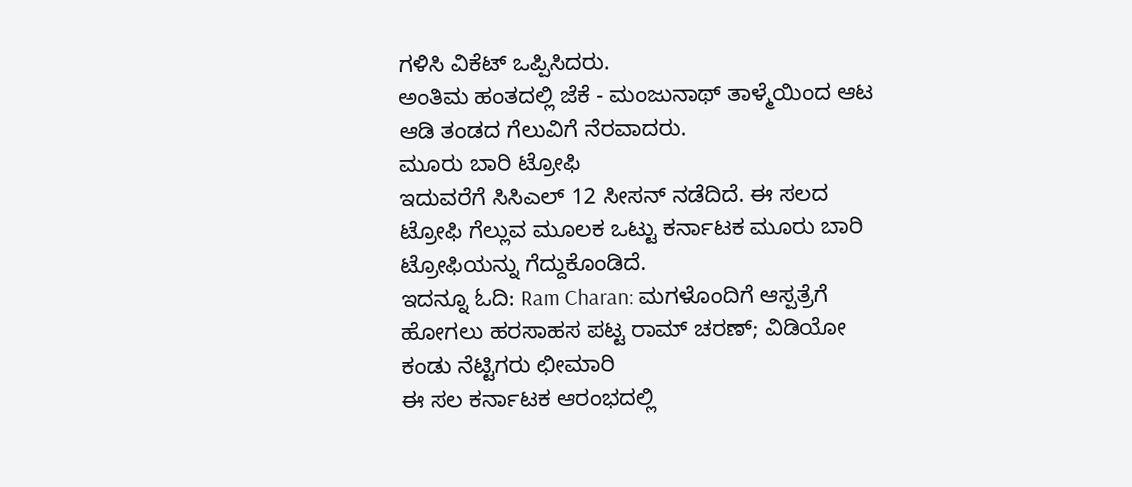ಗಳಿಸಿ ವಿಕೆಟ್ ಒಪ್ಪಿಸಿದರು.
ಅಂತಿಮ ಹಂತದಲ್ಲಿ ಜೆಕೆ - ಮಂಜುನಾಥ್ ತಾಳ್ಮೆಯಿಂದ ಆಟ ಆಡಿ ತಂಡದ ಗೆಲುವಿಗೆ ನೆರವಾದರು.
ಮೂರು ಬಾರಿ ಟ್ರೋಫಿ
ಇದುವರೆಗೆ ಸಿಸಿಎಲ್ 12 ಸೀಸನ್ ನಡೆದಿದೆ. ಈ ಸಲದ ಟ್ರೋಫಿ ಗೆಲ್ಲುವ ಮೂಲಕ ಒಟ್ಟು ಕರ್ನಾಟಕ ಮೂರು ಬಾರಿ ಟ್ರೋಫಿಯನ್ನು ಗೆದ್ದುಕೊಂಡಿದೆ.
ಇದನ್ನೂ ಓದಿ: Ram Charan: ಮಗಳೊಂದಿಗೆ ಆಸ್ಪತ್ರೆಗೆ ಹೋಗಲು ಹರಸಾಹಸ ಪಟ್ಟ ರಾಮ್ ಚರಣ್; ವಿಡಿಯೋ ಕಂಡು ನೆಟ್ಟಿಗರು ಛೀಮಾರಿ
ಈ ಸಲ ಕರ್ನಾಟಕ ಆರಂಭದಲ್ಲಿ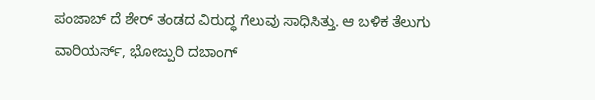ಪಂಜಾಬ್ ದೆ ಶೇರ್ ತಂಡದ ವಿರುದ್ಧ ಗೆಲುವು ಸಾಧಿಸಿತ್ತು. ಆ ಬಳಿಕ ತೆಲುಗು ವಾರಿಯರ್ಸ್, ಭೋಜ್ಪುರಿ ದಬಾಂಗ್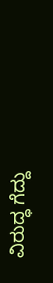ವಿರುದ್ಧ ಗೆದ್ದು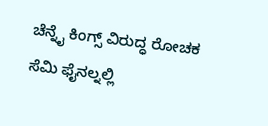ಚೆನ್ನೈ ಕಿಂಗ್ಸ್ ವಿರುದ್ಧ ರೋಚಕ ಸೆಮಿ ಫೈನಲ್ನಲ್ಲಿ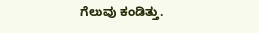ಗೆಲುವು ಕಂಡಿತ್ತು.